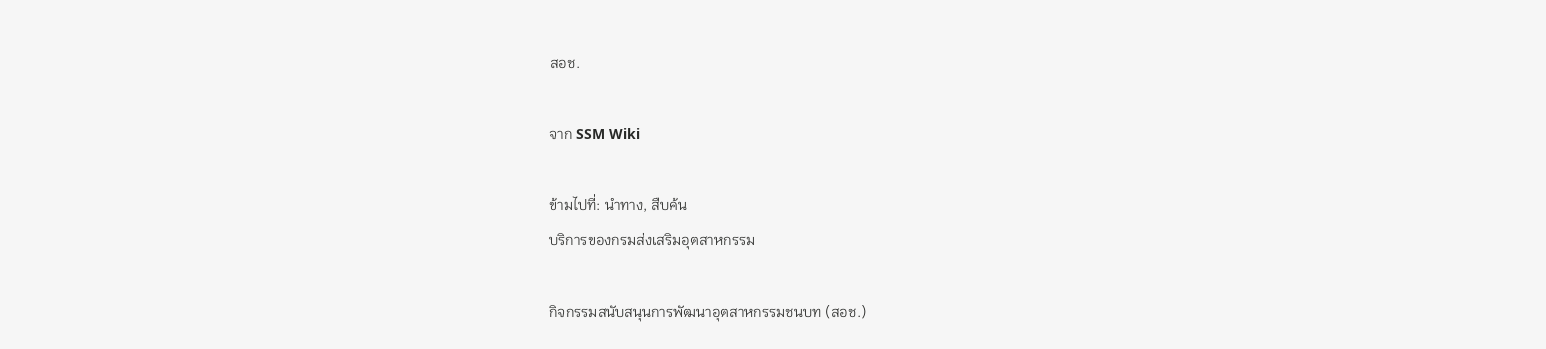สอช.

จาก SSM Wiki

ข้ามไปที่: นำทาง, สืบค้น
บริการของกรมส่งเสริมอุตสาหกรรม

กิจกรรมสนับสนุนการพัฒนาอุตสาหกรรมชนบท (สอช.)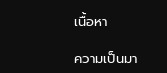เนื้อหา

ความเป็นมา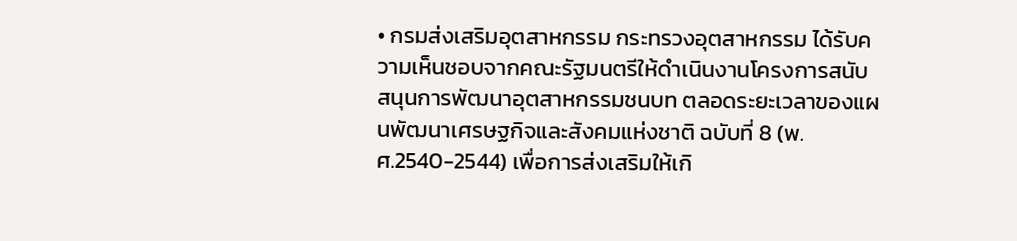• กรมส่งเสริมอุตสาหกรรม กระทรวงอุตสาหกรรม ได้รับความเห็นชอบจากคณะรัฐมนตรีให้ดำเนินงานโครงการสนับสนุนการพัฒนาอุตสาหกรรมชนบท ตลอดระยะเวลาของแผนพัฒนาเศรษฐกิจและสังคมแห่งชาติ ฉบับที่ 8 (พ.ศ.2540-2544) เพื่อการส่งเสริมให้เกิ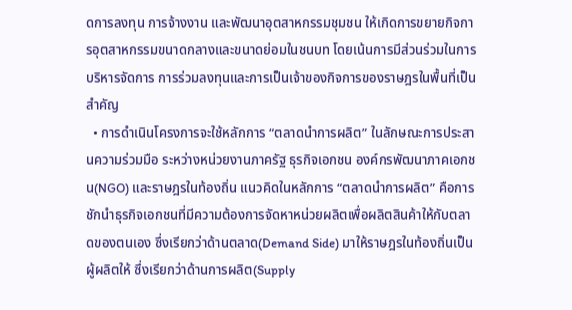ดการลงทุน การจ้างงาน และพัฒนาอุตสาหกรรมชุมชน ให้เกิดการขยายกิจการอุตสาหกรรมขนาดกลางและขนาดย่อมในชนบท โดยเน้นการมีส่วนร่วมในการบริหารจัดการ การร่วมลงทุนและการเป็นเจ้าของกิจการของราษฎรในพื้นที่เป็นสำคัญ
  • การดำเนินโครงการจะใช้หลักการ “ตลาดนำการผลิต” ในลักษณะการประสานความร่วมมือ ระหว่างหน่วยงานภาครัฐ ธุรกิจเอกชน องค์กรพัฒนาภาคเอกชน(NGO) และราษฎรในท้องถิ่น แนวคิดในหลักการ “ตลาดนำการผลิต” คือการชักนำธุรกิจเอกชนที่มีความต้องการจัดหาหน่วยผลิตเพื่อผลิตสินค้าให้กับตลาดของตนเอง ซึ่งเรียกว่าด้านตลาด(Demand Side) มาให้ราษฎรในท้องถิ่นเป็นผู้ผลิตให้ ซึ่งเรียกว่าด้านการผลิต(Supply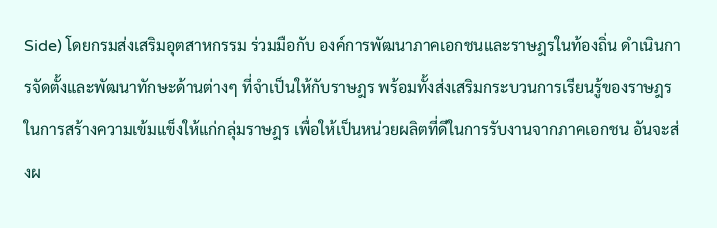Side) โดยกรมส่งเสริมอุตสาหกรรม ร่วมมือกับ องค์การพัฒนาภาคเอกชนและราษฎรในท้องถิ่น ดำเนินการจัดตั้งและพัฒนาทักษะด้านต่างๆ ที่จำเป็นให้กับราษฎร พร้อมทั้งส่งเสริมกระบวนการเรียนรู้ของราษฎรในการสร้างความเข้มแข็งให้แก่กลุ่มราษฎร เพื่อให้เป็นหน่วยผลิตที่ดีในการรับงานจากภาคเอกชน อันจะส่งผ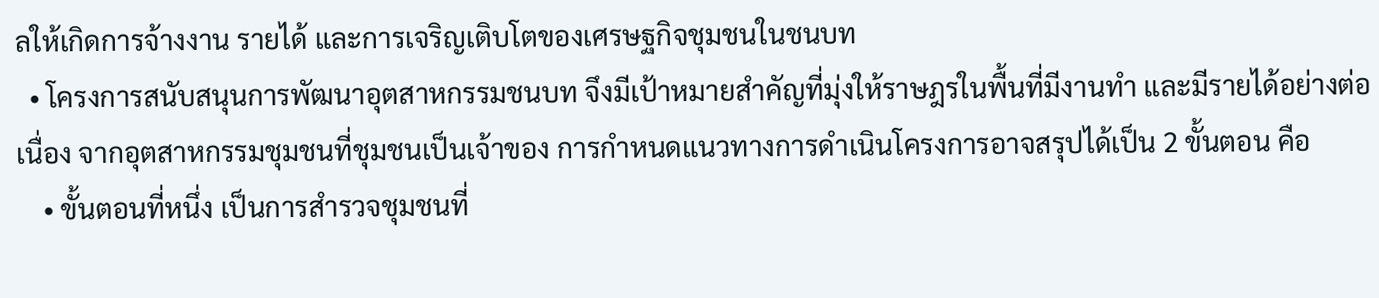ลให้เกิดการจ้างงาน รายได้ และการเจริญเติบโตของเศรษฐกิจชุมชนในชนบท
  • โครงการสนับสนุนการพัฒนาอุตสาหกรรมชนบท จึงมีเป้าหมายสำคัญที่มุ่งให้ราษฎรในพื้นที่มีงานทำ และมีรายได้อย่างต่อเนื่อง จากอุตสาหกรรมชุมชนที่ชุมชนเป็นเจ้าของ การกำหนดแนวทางการดำเนินโครงการอาจสรุปได้เป็น 2 ขั้นตอน คือ
    • ขั้นตอนที่หนึ่ง เป็นการสำรวจชุมชนที่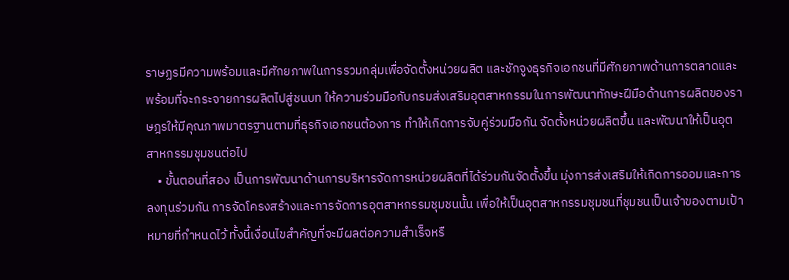ราษฏรมีความพร้อมและมีศักยภาพในการรวมกลุ่มเพื่อจัดตั้งหน่วยผลิต และชักจูงธุรกิจเอกชนที่มีศักยภาพด้านการตลาดและพร้อมที่จะกระจายการผลิตไปสู่ชนบท ให้ความร่วมมือกับกรมส่งเสริมอุตสาหกรรมในการพัฒนาทักษะฝีมือด้านการผลิตของราษฎรให้มีคุณภาพมาตรฐานตามที่ธุรกิจเอกชนต้องการ ทำให้เกิดการจับคู่ร่วมมือกัน จัดตั้งหน่วยผลิตขึ้น และพัฒนาให้เป็นอุตสาหกรรมชุมชนต่อไป
    • ขั้นตอนที่สอง เป็นการพัฒนาด้านการบริหารจัดการหน่วยผลิตที่ได้ร่วมกันจัดตั้งขึ้น มุ่งการส่งเสริมให้เกิดการออมและการลงทุนร่วมกัน การจัดโครงสร้างและการจัดการอุตสาหกรรมชุมชนนั้น เพื่อให้เป็นอุตสาหกรรมชุมชนที่ชุมชนเป็นเจ้าของตามเป้าหมายที่กำหนดไว้ ทั้งนี้เงื่อนไขสำคัญที่จะมีผลต่อความสำเร็จหรื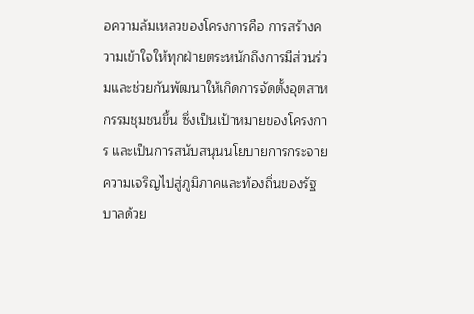อความล้มเหลวของโครงการคือ การสร้างความเข้าใจให้ทุกฝ่ายตระหนักถึงการมีส่วนร่วมและช่วยกันพัฒนาให้เกิดการจัดตั้งอุตสาหกรรมชุมชนขึ้น ซึ่งเป็นเป้าหมายของโครงการ และเป็นการสนับสนุนนโยบายการกระจายความเจริญไปสู่ภูมิภาคและท้องถิ่นของรัฐบาลด้วย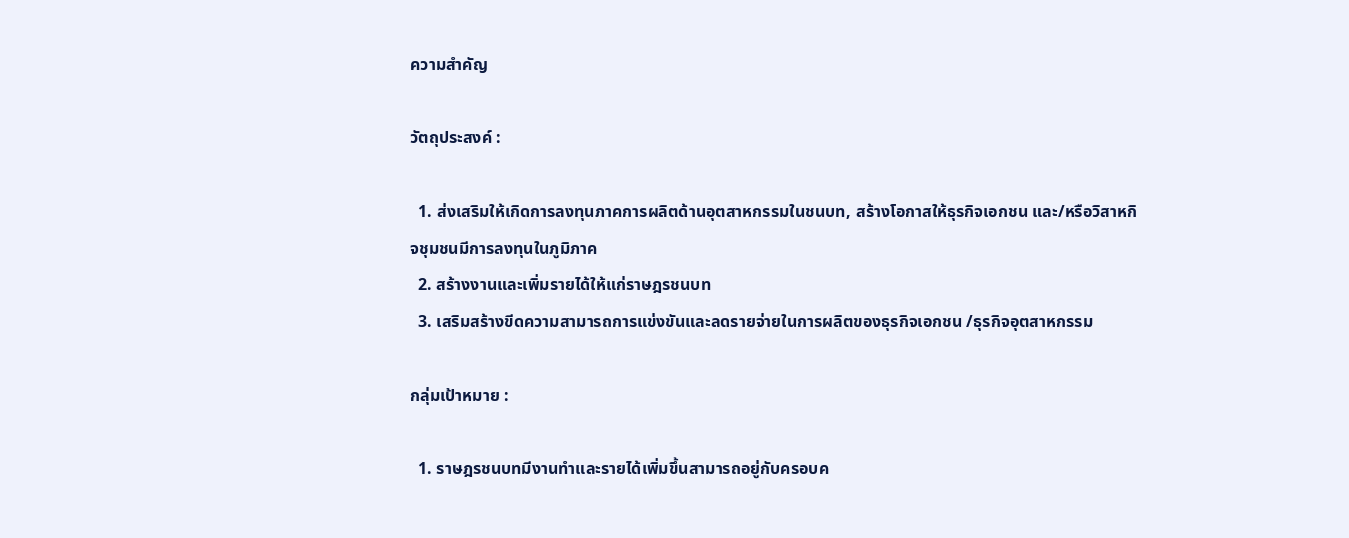ความสำคัญ

วัตถุประสงค์ :

  1. ส่งเสริมให้เกิดการลงทุนภาคการผลิตด้านอุตสาหกรรมในชนบท, สร้างโอกาสให้ธุรกิจเอกชน และ/หรือวิสาหกิจชุมชนมีการลงทุนในภูมิภาค
  2. สร้างงานและเพิ่มรายได้ให้แก่ราษฎรชนบท
  3. เสริมสร้างขีดความสามารถการแข่งขันและลดรายจ่ายในการผลิตของธุรกิจเอกชน /ธุรกิจอุตสาหกรรม

กลุ่มเป้าหมาย :

  1. ราษฎรชนบทมีงานทำและรายได้เพิ่มขึ้นสามารถอยู่กับครอบค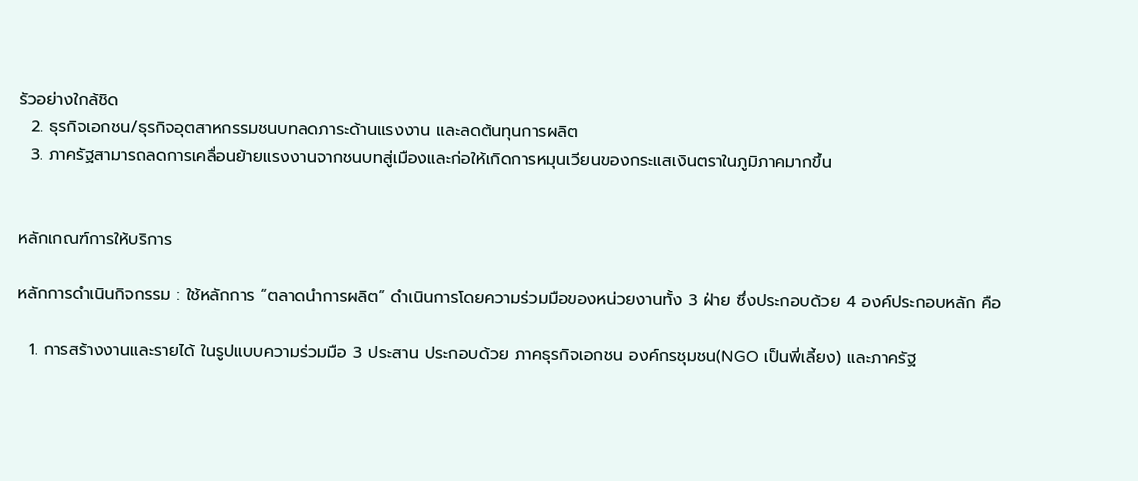รัวอย่างใกล้ชิด
  2. ธุรกิจเอกชน/ธุรกิจอุตสาหกรรมชนบทลดภาระด้านแรงงาน และลดต้นทุนการผลิต
  3. ภาครัฐสามารถลดการเคลื่อนย้ายแรงงานจากชนบทสู่เมืองและก่อให้เกิดการหมุนเวียนของกระแสเงินตราในภูมิภาคมากขึ้น


หลักเกณฑ์การให้บริการ

หลักการดำเนินกิจกรรม : ใช้หลักการ “ตลาดนำการผลิต” ดำเนินการโดยความร่วมมือของหน่วยงานทั้ง 3 ฝ่าย ซึ่งประกอบด้วย 4 องค์ประกอบหลัก คือ

  1. การสร้างงานและรายได้ ในรูปแบบความร่วมมือ 3 ประสาน ประกอบด้วย ภาคธุรกิจเอกชน องค์กรชุมชน(NGO เป็นพี่เลี้ยง) และภาครัฐ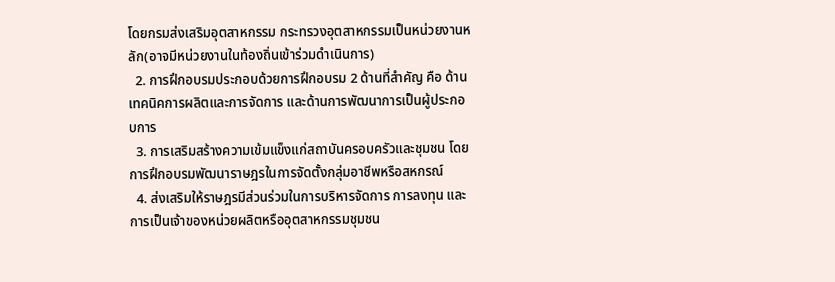โดยกรมส่งเสริมอุตสาหกรรม กระทรวงอุตสาหกรรมเป็นหน่วยงานหลัก(อาจมีหน่วยงานในท้องถิ่นเข้าร่วมดำเนินการ)
  2. การฝึกอบรมประกอบด้วยการฝึกอบรม 2 ด้านที่สำคัญ คือ ด้านเทคนิคการผลิตและการจัดการ และด้านการพัฒนาการเป็นผู้ประกอบการ
  3. การเสริมสร้างความเข้มแข็งแก่สถาบันครอบครัวและชุมชน โดยการฝึกอบรมพัฒนาราษฎรในการจัดตั้งกลุ่มอาชีพหรือสหกรณ์
  4. ส่งเสริมให้ราษฎรมีส่วนร่วมในการบริหารจัดการ การลงทุน และการเป็นเจ้าของหน่วยผลิตหรืออุตสาหกรรมชุมชน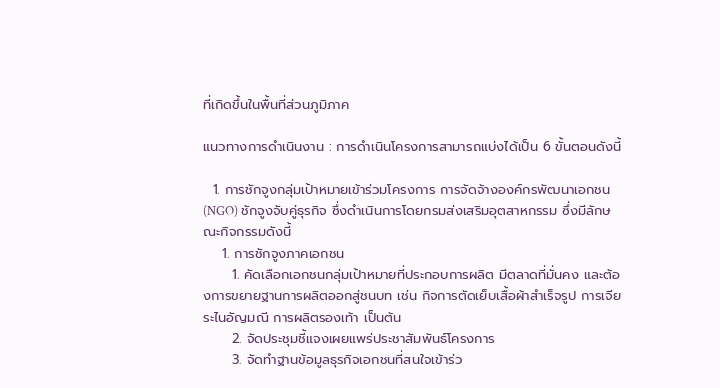ที่เกิดขึ้นในพื้นที่ส่วนภูมิภาค

แนวทางการดำเนินงาน : การดำเนินโครงการสามารถแบ่งได้เป็น 6 ขั้นตอนดังนี้

  1. การชักจูงกลุ่มเป้าหมายเข้าร่วมโครงการ การจัดจ้างองค์กรพัฒนาเอกชน(NGO) ชักจูงจับคู่ธุรกิจ ซึ่งดำเนินการโดยกรมส่งเสริมอุตสาหกรรม ซึ่งมีลักษณะกิจกรรมดังนี้
    1. การชักจูงภาคเอกชน
      1. คัดเลือกเอกชนกลุ่มเป้าหมายที่ประกอบการผลิต มีตลาดที่มั่นคง และต้องการขยายฐานการผลิตออกสู่ชนบท เช่น กิจการตัดเย็บเสื้อผ้าสำเร็จรูป การเจียระไนอัญมณี การผลิตรองเท้า เป็นต้น
      2. จัดประชุมชี้แจงเผยแพร่ประชาสัมพันธ์โครงการ
      3. จัดทำฐานข้อมูลธุรกิจเอกชนที่สนใจเข้าร่ว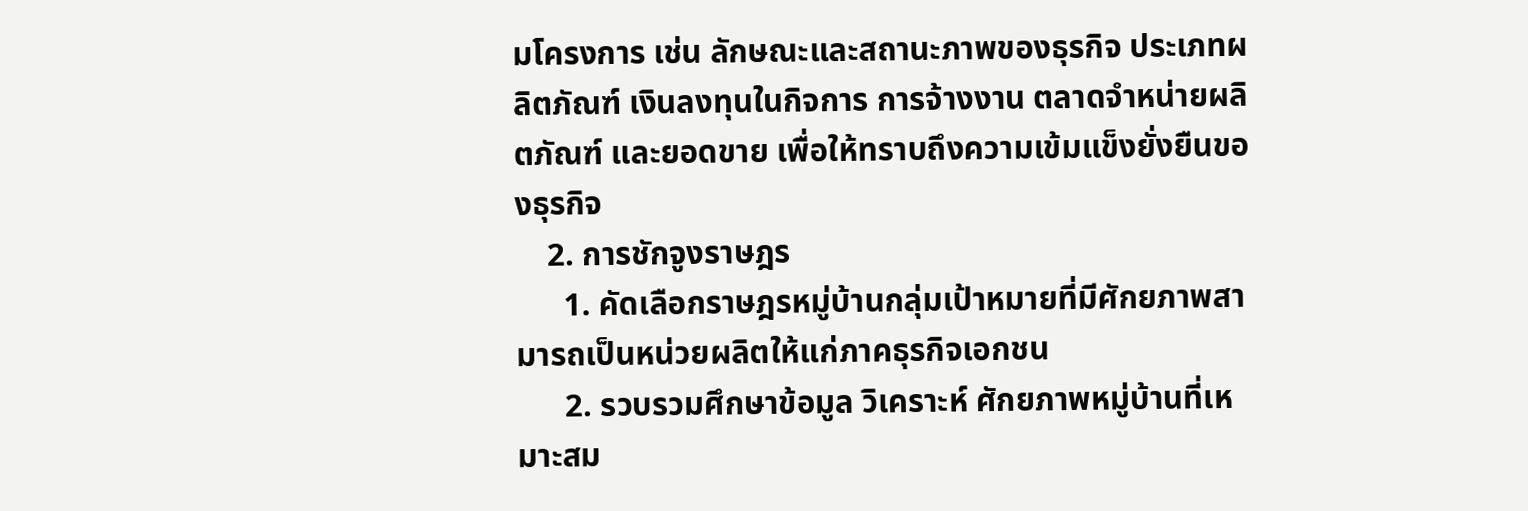มโครงการ เช่น ลักษณะและสถานะภาพของธุรกิจ ประเภทผลิตภัณฑ์ เงินลงทุนในกิจการ การจ้างงาน ตลาดจำหน่ายผลิตภัณฑ์ และยอดขาย เพื่อให้ทราบถึงความเข้มแข็งยั่งยืนของธุรกิจ
    2. การชักจูงราษฎร
      1. คัดเลือกราษฎรหมู่บ้านกลุ่มเป้าหมายที่มีศักยภาพสามารถเป็นหน่วยผลิตให้แก่ภาคธุรกิจเอกชน
      2. รวบรวมศึกษาข้อมูล วิเคราะห์ ศักยภาพหมู่บ้านที่เหมาะสม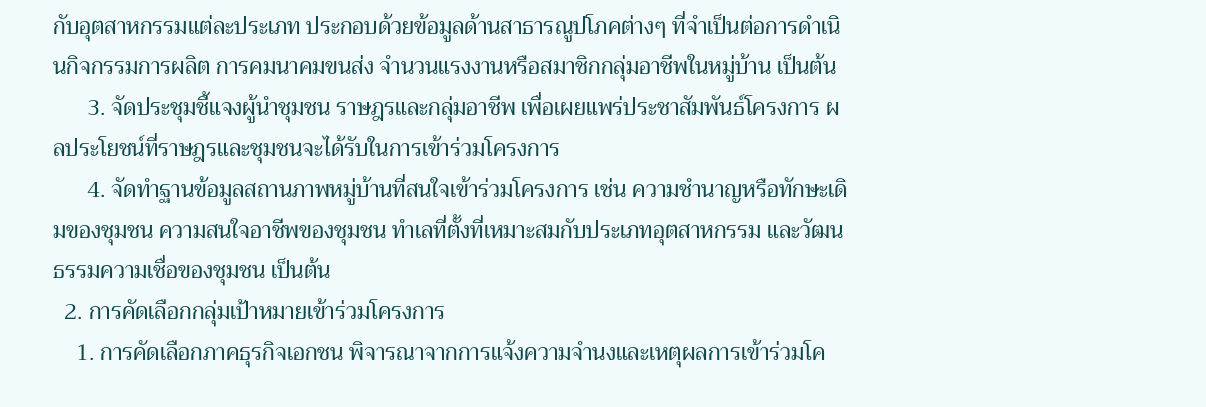กับอุตสาหกรรมแต่ละประเภท ประกอบด้วยข้อมูลด้านสาธารณูปโภคต่างๆ ที่จำเป็นต่อการดำเนินกิจกรรมการผลิต การคมนาคมขนส่ง จำนวนแรงงานหรือสมาชิกกลุ่มอาชีพในหมู่บ้าน เป็นต้น
      3. จัดประชุมชี้แจงผู้นำชุมชน ราษฎรและกลุ่มอาชีพ เพื่อเผยแพร่ประชาสัมพันธ์โครงการ ผลประโยชน์ที่ราษฎรและชุมชนจะได้รับในการเข้าร่วมโครงการ
      4. จัดทำฐานข้อมูลสถานภาพหมู่บ้านที่สนใจเข้าร่วมโครงการ เช่น ความชำนาญหรือทักษะเดิมของชุมชน ความสนใจอาชีพของชุมชน ทำเลที่ตั้งที่เหมาะสมกับประเภทอุตสาหกรรม และวัฒนธรรมความเชื่อของชุมชน เป็นต้น
  2. การคัดเลือกกลุ่มเป้าหมายเข้าร่วมโครงการ
    1. การคัดเลือกภาคธุรกิจเอกชน พิจารณาจากการแจ้งความจำนงและเหตุผลการเข้าร่วมโค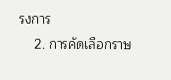รงการ
    2. การคัดเลือกราษ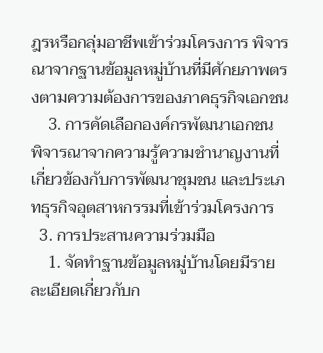ฎรหรือกลุ่มอาชีพเข้าร่วมโครงการ พิจารณาจากฐานข้อมูลหมู่บ้านที่มีศักยภาพตรงตามความต้องการของภาคธุรกิจเอกชน
    3. การคัดเลือกองค์กรพัฒนาเอกชน พิจารณาจากความรู้ความชำนาญงานที่เกี่ยวข้องกับการพัฒนาชุมชน และประเภทธุรกิจอุตสาหกรรมที่เข้าร่วมโครงการ
  3. การประสานความร่วมมือ
    1. จัดทำฐานข้อมูลหมู่บ้านโดยมีรายละเอียดเกี่ยวกับก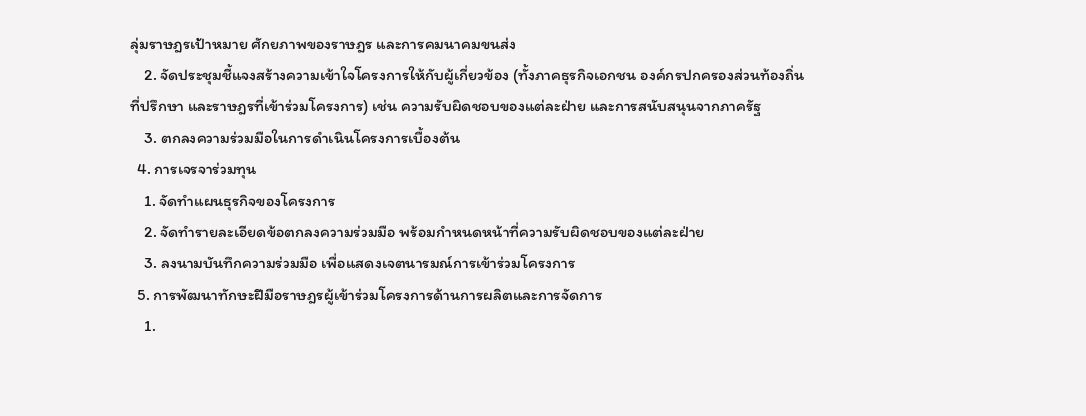ลุ่มราษฎรเป้าหมาย ศักยภาพของราษฎร และการคมนาคมขนส่ง
    2. จัดประชุมชี้แจงสร้างความเข้าใจโครงการให้กับผู้เกี่ยวข้อง (ทั้งภาคธุรกิจเอกชน องค์กรปกครองส่วนท้องถิ่น ที่ปรึกษา และราษฎรที่เข้าร่วมโครงการ) เช่น ความรับผิดชอบของแต่ละฝ่าย และการสนับสนุนจากภาครัฐ
    3. ตกลงความร่วมมือในการดำเนินโครงการเบื้องต้น
  4. การเจรจาร่วมทุน
    1. จัดทำแผนธุรกิจของโครงการ
    2. จัดทำรายละเอียดข้อตกลงความร่วมมือ พร้อมกำหนดหน้าที่ความรับผิดชอบของแต่ละฝ่าย
    3. ลงนามบันทึกความร่วมมือ เพื่อแสดงเจตนารมณ์การเข้าร่วมโครงการ
  5. การพัฒนาทักษะฝีมือราษฎรผู้เข้าร่วมโครงการด้านการผลิตและการจัดการ
    1.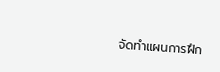จัดทำแผนการฝึก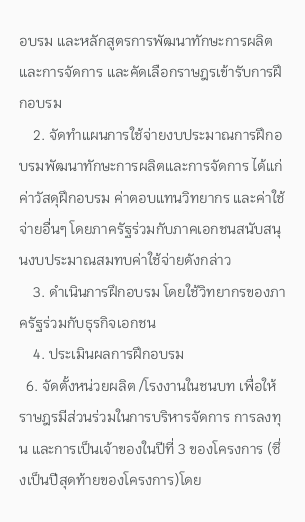อบรม และหลักสูตรการพัฒนาทักษะการผลิตและการจัดการ และคัดเลือกราษฎรเข้ารับการฝึกอบรม
    2. จัดทำแผนการใช้จ่ายงบประมาณการฝึกอบรมพัฒนาทักษะการผลิตและการจัดการ ได้แก่ ค่าวัสดุฝึกอบรม ค่าตอบแทนวิทยากร และค่าใช้จ่ายอื่นๆ โดยภาครัฐร่วมกับภาคเอกชนสนับสนุนงบประมาณสมทบค่าใช้จ่ายดังกล่าว
    3. ดำเนินการฝึกอบรม โดยใช้วิทยากรของภาครัฐร่วมกับธุรกิจเอกชน
    4. ประเมินผลการฝึกอบรม
  6. จัดตั้งหน่วยผลิต /โรงงานในชนบท เพื่อให้ราษฎรมีส่วนร่วมในการบริหารจัดการ การลงทุน และการเป็นเจ้าของในปีที่ 3 ของโครงการ (ซึ่งเป็นปีสุดท้ายของโครงการ)โดย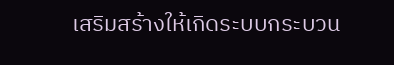เสริมสร้างให้เกิดระบบกระบวน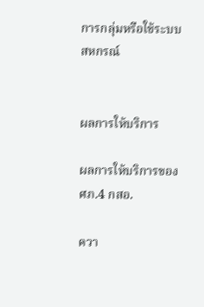การกลุ่มหรือใช้ระบบสหกรณ์


ผลการให้บริการ

ผลการให้บริการของ ศภ.4 กสอ.

ควา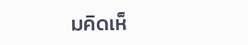มคิดเห็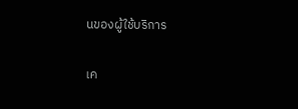นของผู้ใช้บริการ

เค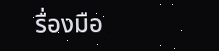รื่องมือ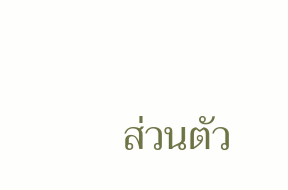ส่วนตัว